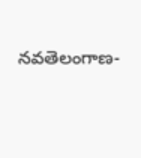నవతెలంగాణ-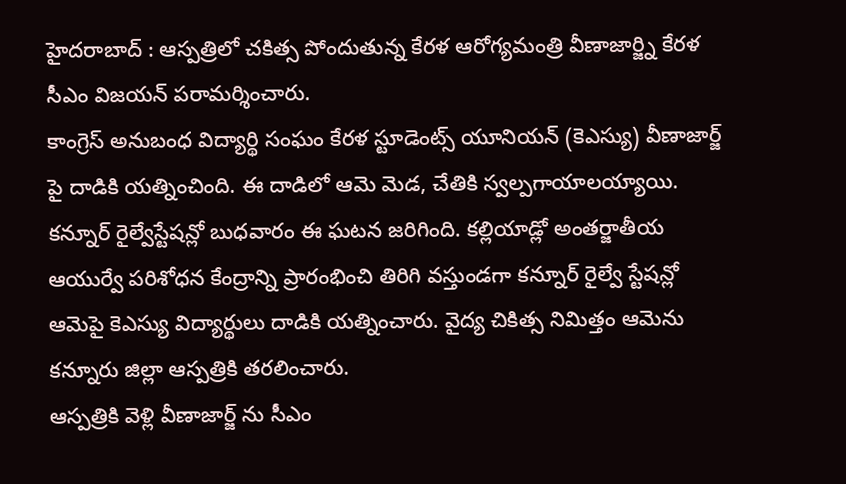హైదరాబాద్ : ఆస్పత్రిలో చకిత్స పోందుతున్న కేరళ ఆరోగ్యమంత్రి వీణాజార్జ్ని కేరళ సీఎం విజయన్ పరామర్శించారు.
కాంగ్రెస్ అనుబంధ విద్యార్థి సంఘం కేరళ స్టూడెంట్స్ యూనియన్ (కెఎస్యు) వీణాజార్జ్ పై దాడికి యత్నించింది. ఈ దాడిలో ఆమె మెడ, చేతికి స్వల్పగాయాలయ్యాయి. కన్నూర్ రైల్వేస్టేషన్లో బుధవారం ఈ ఘటన జరిగింది. కల్లియాడ్లో అంతర్జాతీయ ఆయుర్వే పరిశోధన కేంద్రాన్ని ప్రారంభించి తిరిగి వస్తుండగా కన్నూర్ రైల్వే స్టేషన్లో ఆమెపై కెఎస్యు విద్యార్థులు దాడికి యత్నించారు. వైద్య చికిత్స నిమిత్తం ఆమెను కన్నూరు జిల్లా ఆస్పత్రికి తరలించారు.
ఆస్పత్రికి వెళ్లి వీణాజార్జ్ ను సీఎం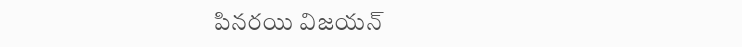పినరయి విజయన్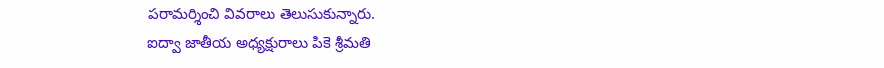పరామర్శించి వివరాలు తెలుసుకున్నారు.
ఐద్వా జాతీయ అధ్యక్షురాలు పికె శ్రీమతి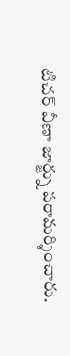టిచర్ వీణా జార్జ్ను పరామర్శించారు.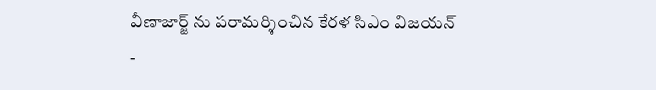వీణాజార్జ్ ను పరామర్శించిన కేరళ సిఎం విజయన్
-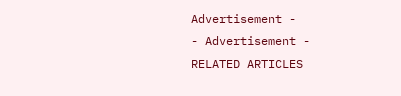Advertisement -
- Advertisement -
RELATED ARTICLES